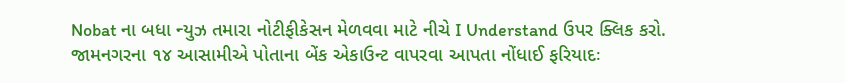Nobat ના બધા ન્યુઝ તમારા નોટીફીકેસન મેળવવા માટે નીચે I Understand ઉપર ક્લિક કરો.
જામનગરના ૧૪ આસામીએ પોતાના બેંક એકાઉન્ટ વાપરવા આપતા નોંધાઈ ફરિયાદઃ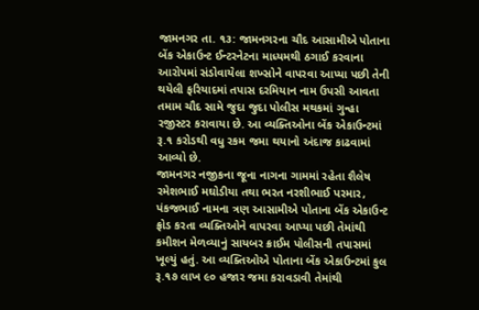જામનગર તા. ૧૩: જામનગરના ચૌદ આસામીએ પોતાના બેંક એકાઉન્ટ ઈન્ટરનેટના માધ્યમથી ઠગાઈ કરવાના આરોપમાં સંડોવાયેલા શખ્સોને વાપરવા આપ્યા પછી તેની થયેલી ફરિયાદમાં તપાસ દરમિયાન નામ ઉપસી આવતા તમામ ચૌદ સામે જુદા જુદા પોલીસ મથકમાં ગુન્હા રજીસ્ટર કરાવાયા છે. આ વ્યક્તિઓના બેંક એકાઉન્ટમાં રૂ.૧ કરોડથી વધુ રકમ જમા થયાનો અંદાજ કાઢવામાં આવ્યો છે.
જામનગર નજીકના જૂના નાગના ગામમાં રહેતા શૈલેષ રમેશભાઈ મઘોડીયા તથા ભરત નરશીભાઈ પરમાર, પંકજભાઈ નામના ત્રણ આસામીએ પોતાના બેંક એકાઉન્ટ ફ્રોડ કરતા વ્યક્તિઓને વાપરવા આપ્યા પછી તેમાંથી કમીશન મેળવ્યાનું સાયબર ક્રાઈમ પોલીસની તપાસમાં ખૂલ્યું હતું. આ વ્યક્તિઓએ પોતાના બેંક એકાઉન્ટમાં કુલ રૂ.૧૭ લાખ ૯૦ હજાર જમા કરાવડાવી તેમાંથી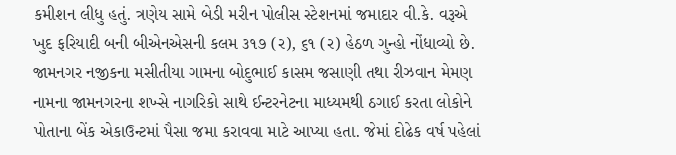કમીશન લીધુ હતું. ત્રણેય સામે બેડી મરીન પોલીસ સ્ટેશનમાં જમાદાર વી.કે. વરૂએ ખુદ ફરિયાદી બની બીએનએસની કલમ ૩૧૭ (ર), ૬૧ (ર) હેઠળ ગુન્હો નોંધાવ્યો છે.
જામનગર નજીકના મસીતીયા ગામના બોદુભાઈ કાસમ જસાણી તથા રીઝવાન મેમણ નામના જામનગરના શખ્સે નાગરિકો સાથે ઈન્ટરનેટના માધ્યમથી ઠગાઈ કરતા લોકોને પોતાના બેંક એકાઉન્ટમાં પૈસા જમા કરાવવા માટે આપ્યા હતા. જેમાં દોઢેક વર્ષ પહેલાં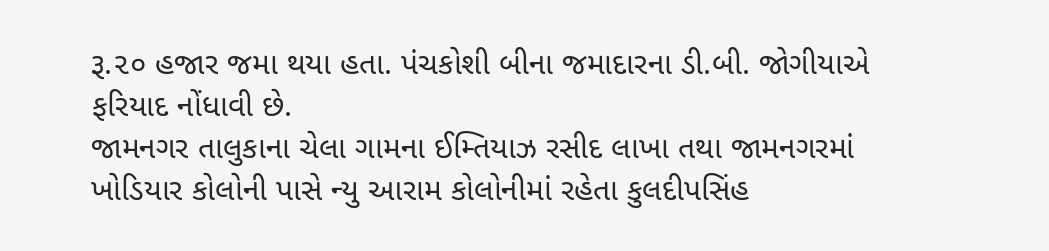રૂ.૨૦ હજાર જમા થયા હતા. પંચકોશી બીના જમાદારના ડી.બી. જોગીયાએ ફરિયાદ નોંધાવી છે.
જામનગર તાલુકાના ચેલા ગામના ઈમ્તિયાઝ રસીદ લાખા તથા જામનગરમાં ખોડિયાર કોલોની પાસે ન્યુ આરામ કોલોનીમાં રહેતા કુલદીપસિંહ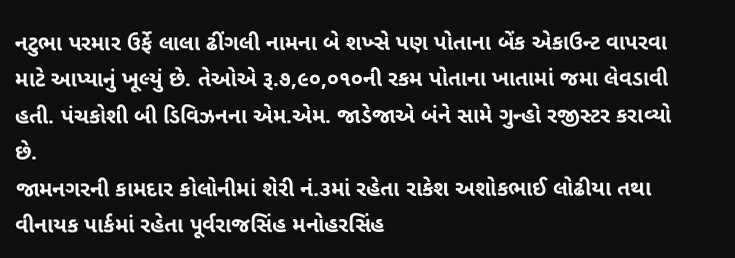નટુભા પરમાર ઉર્ફે લાલા ઢીંગલી નામના બે શખ્સે પણ પોતાના બેંક એકાઉન્ટ વાપરવા માટે આપ્યાનું ખૂલ્યું છે. તેઓએ રૂ.૭,૯૦,૦૧૦ની રકમ પોતાના ખાતામાં જમા લેવડાવી હતી. પંચકોશી બી ડિવિઝનના એમ.એમ. જાડેજાએ બંને સામે ગુન્હો રજીસ્ટર કરાવ્યો છે.
જામનગરની કામદાર કોલોનીમાં શેરી નં.૩માં રહેતા રાકેશ અશોકભાઈ લોઢીયા તથા વીનાયક પાર્કમાં રહેતા પૂર્વરાજસિંહ મનોહરસિંહ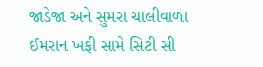જાડેજા અને સુમરા ચાલીવાળા ઈમરાન ખફી સામે સિટી સી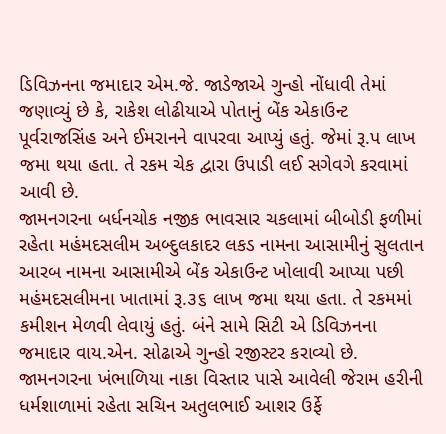ડિવિઝનના જમાદાર એમ.જે. જાડેજાએ ગુન્હો નોંધાવી તેમાં જણાવ્યું છે કે, રાકેશ લોઢીયાએ પોતાનું બેંક એકાઉન્ટ પૂર્વરાજસિંહ અને ઈમરાનને વાપરવા આપ્યું હતું. જેમાં રૂ.પ લાખ જમા થયા હતા. તે રકમ ચેક દ્વારા ઉપાડી લઈ સગેવગે કરવામાં આવી છે.
જામનગરના બર્ધનચોક નજીક ભાવસાર ચકલામાં બીબોડી ફળીમાં રહેતા મહંમદસલીમ અબ્દુલકાદર લકડ નામના આસામીનું સુલતાન આરબ નામના આસામીએ બેંક એકાઉન્ટ ખોલાવી આપ્યા પછી મહંમદસલીમના ખાતામાં રૂ.૩૬ લાખ જમા થયા હતા. તે રકમમાં કમીશન મેળવી લેવાયું હતું. બંને સામે સિટી એ ડિવિઝનના જમાદાર વાય.એન. સોઢાએ ગુન્હો રજીસ્ટર કરાવ્યો છે.
જામનગરના ખંભાળિયા નાકા વિસ્તાર પાસે આવેલી જેરામ હરીની ધર્મશાળામાં રહેતા સચિન અતુલભાઈ આશર ઉર્ફે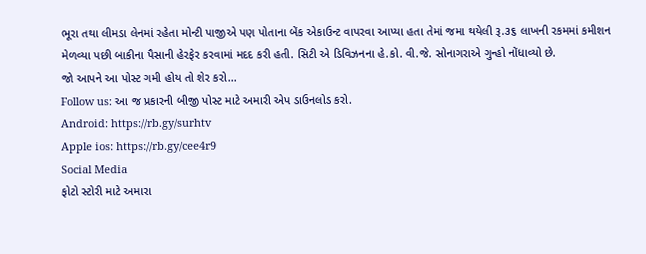ભૂરા તથા લીમડા લેનમાં રહેતા મોન્ટી પાજીએ પણ પોતાના બેંક એકાઉન્ટ વાપરવા આપ્યા હતા તેમાં જમા થયેલી રૂ.૩૬ લાખની રકમમાં કમીશન મેળવ્યા પછી બાકીના પૈસાની હેરફેર કરવામાં મદદ કરી હતી. સિટી એ ડિવિઝનના હે.કો. વી.જે. સોનાગરાએ ગુન્હો નોંધાવ્યો છે.
જો આપને આ પોસ્ટ ગમી હોય તો શેર કરો...
Follow us: આ જ પ્રકારની બીજી પોસ્ટ માટે અમારી એપ ડાઉનલોડ કરો.
Android: https://rb.gy/surhtv
Apple ios: https://rb.gy/cee4r9
Social Media
ફોટો સ્ટોરી માટે અમારા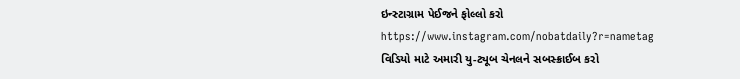ઇન્સ્ટાગ્રામ પેઈજને ફોલ્લો કરો
https://www.instagram.com/nobatdaily?r=nametag
વિડિયો માટે અમારી યુ-ટ્યૂબ ચેનલને સબસ્ક્રાઈબ કરો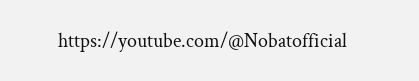https://youtube.com/@Nobatofficial